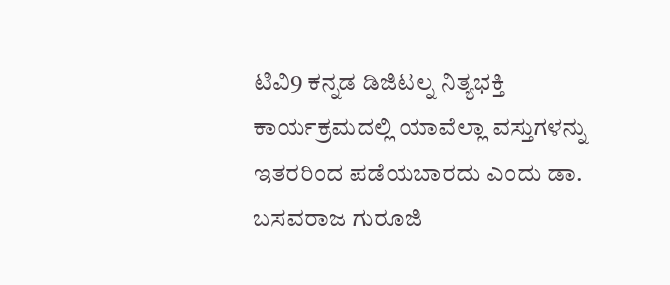ಟಿವಿ9 ಕನ್ನಡ ಡಿಜಿಟಲ್ನ ನಿತ್ಯಭಕ್ತಿ ಕಾರ್ಯಕ್ರಮದಲ್ಲಿ ಯಾವೆಲ್ಲಾ ವಸ್ತುಗಳನ್ನು ಇತರರಿಂದ ಪಡೆಯಬಾರದು ಎಂದು ಡಾ. ಬಸವರಾಜ ಗುರೂಜಿ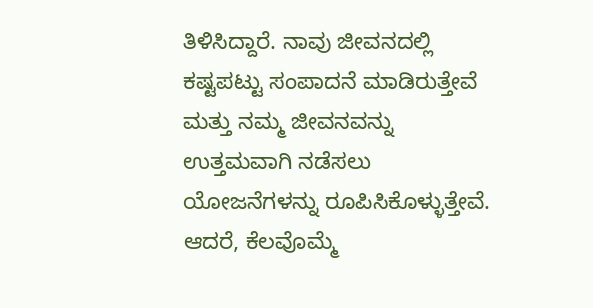ತಿಳಿಸಿದ್ದಾರೆ. ನಾವು ಜೀವನದಲ್ಲಿ ಕಷ್ಟಪಟ್ಟು ಸಂಪಾದನೆ ಮಾಡಿರುತ್ತೇವೆ ಮತ್ತು ನಮ್ಮ ಜೀವನವನ್ನು ಉತ್ತಮವಾಗಿ ನಡೆಸಲು ಯೋಜನೆಗಳನ್ನು ರೂಪಿಸಿಕೊಳ್ಳುತ್ತೇವೆ. ಆದರೆ, ಕೆಲವೊಮ್ಮೆ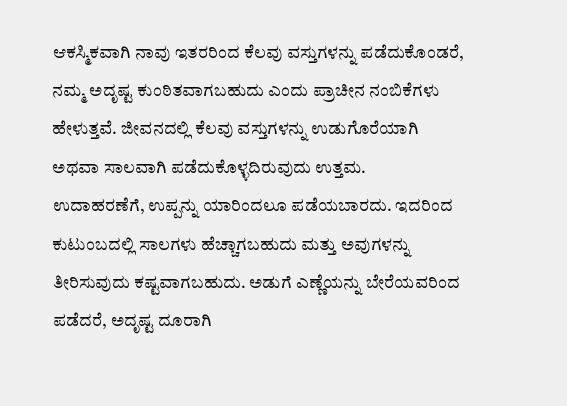ಆಕಸ್ಮಿಕವಾಗಿ ನಾವು ಇತರರಿಂದ ಕೆಲವು ವಸ್ತುಗಳನ್ನು ಪಡೆದುಕೊಂಡರೆ, ನಮ್ಮ ಅದೃಷ್ಟ ಕುಂಠಿತವಾಗಬಹುದು ಎಂದು ಪ್ರಾಚೀನ ನಂಬಿಕೆಗಳು ಹೇಳುತ್ತವೆ. ಜೀವನದಲ್ಲಿ ಕೆಲವು ವಸ್ತುಗಳನ್ನು ಉಡುಗೊರೆಯಾಗಿ ಅಥವಾ ಸಾಲವಾಗಿ ಪಡೆದುಕೊಳ್ಳದಿರುವುದು ಉತ್ತಮ.
ಉದಾಹರಣೆಗೆ, ಉಪ್ಪನ್ನು ಯಾರಿಂದಲೂ ಪಡೆಯಬಾರದು. ಇದರಿಂದ ಕುಟುಂಬದಲ್ಲಿ ಸಾಲಗಳು ಹೆಚ್ಚಾಗಬಹುದು ಮತ್ತು ಅವುಗಳನ್ನು ತೀರಿಸುವುದು ಕಷ್ಟವಾಗಬಹುದು. ಅಡುಗೆ ಎಣ್ಣೆಯನ್ನು ಬೇರೆಯವರಿಂದ ಪಡೆದರೆ, ಅದೃಷ್ಟ ದೂರಾಗಿ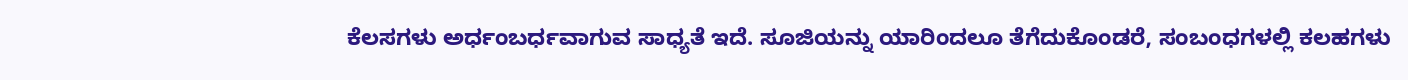ಕೆಲಸಗಳು ಅರ್ಧಂಬರ್ಧವಾಗುವ ಸಾಧ್ಯತೆ ಇದೆ. ಸೂಜಿಯನ್ನು ಯಾರಿಂದಲೂ ತೆಗೆದುಕೊಂಡರೆ, ಸಂಬಂಧಗಳಲ್ಲಿ ಕಲಹಗಳು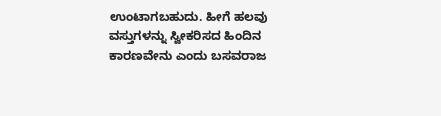ಉಂಟಾಗಬಹುದು. ಹೀಗೆ ಹಲವು ವಸ್ತುಗಳನ್ನು ಸ್ವೀಕರಿಸದ ಹಿಂದಿನ ಕಾರಣವೇನು ಎಂದು ಬಸವರಾಜ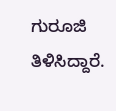ಗುರೂಜಿ ತಿಳಿಸಿದ್ದಾರೆ.